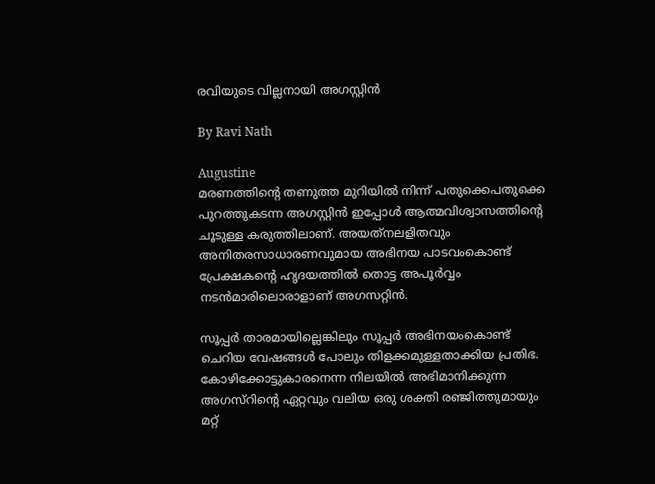രവിയുടെ വില്ലനായി അഗസ്റ്റിന്‍

By Ravi Nath

Augustine
മരണത്തിന്റെ തണുത്ത മുറിയില്‍ നിന്ന് പതുക്കെപതുക്കെ പുറത്തുകടന്ന അഗസ്റ്റിന്‍ ഇപ്പോള്‍ ആത്മവിശ്വാസത്തിന്റെ ചൂടുള്ള കരുത്തിലാണ്. അയത്‌നലളിതവും അനിതരസാധാരണവുമായ അഭിനയ പാടവംകൊണ്ട് പ്രേക്ഷകന്റെ ഹൃദയത്തില്‍ തൊട്ട അപൂര്‍വ്വം നടന്‍മാരിലൊരാളാണ് അഗസറ്റിന്‍.

സൂപ്പര്‍ താരമായില്ലെങ്കിലും സൂപ്പര്‍ അഭിനയംകൊണ്ട് ചെറിയ വേഷങ്ങള്‍ പോലും തിളക്കമുള്ളതാക്കിയ പ്രതിഭ. കോഴിക്കോട്ടുകാരനെന്ന നിലയില്‍ അഭിമാനിക്കുന്ന അഗസ്‌റിന്റെ ഏറ്റവും വലിയ ഒരു ശക്തി രഞ്ജിത്തുമായും മറ്റ്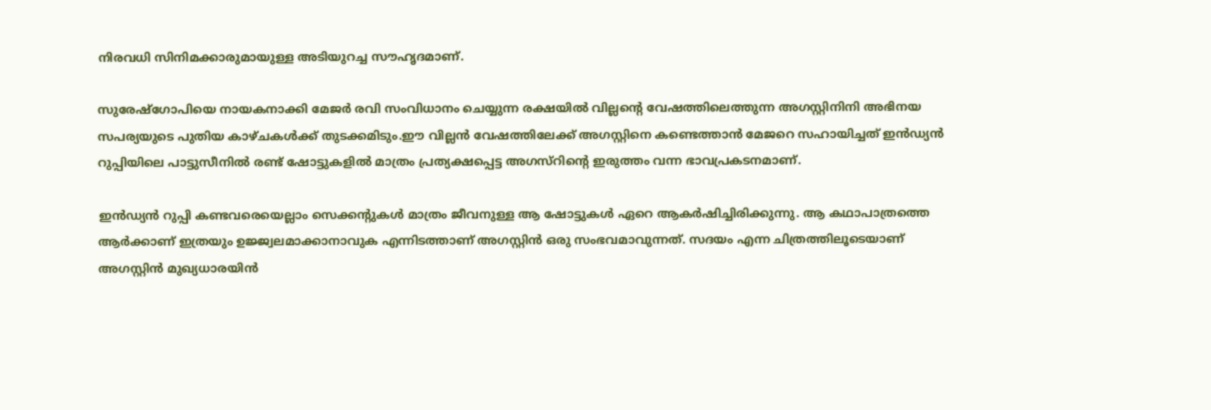നിരവധി സിനിമക്കാരുമായുള്ള അടിയുറച്ച സൗഹൃദമാണ്.

സുരേഷ്‌ഗോപിയെ നായകനാക്കി മേജര്‍ രവി സംവിധാനം ചെയ്യുന്ന രക്ഷയില്‍ വില്ലന്റെ വേഷത്തിലെത്തുന്ന അഗസ്റ്റിനിനി അഭിനയ സപര്യയുടെ പുതിയ കാഴ്ചകള്‍ക്ക് തുടക്കമിടും.ഈ വില്ലന്‍ വേഷത്തിലേക്ക് അഗസ്റ്റിനെ കണ്ടെത്താന്‍ മേജറെ സഹായിച്ചത് ഇന്‍ഡ്യന്‍ റുപ്പിയിലെ പാട്ടുസീനില്‍ രണ്ട് ഷോട്ടുകളില്‍ മാത്രം പ്രത്യക്ഷപ്പെട്ട അഗസ്‌റിന്റെ ഇരുത്തം വന്ന ഭാവപ്രകടനമാണ്.

ഇന്‍ഡ്യന്‍ റുപ്പി കണ്ടവരെയെല്ലാം സെക്കന്റുകള്‍ മാത്രം ജീവനുള്ള ആ ഷോട്ടുകള്‍ ഏറെ ആകര്‍ഷിച്ചിരിക്കുന്നു. ആ കഥാപാത്രത്തെ ആര്‍ക്കാണ് ഇത്രയും ഉജ്ജ്വലമാക്കാനാവുക എന്നിടത്താണ് അഗസ്റ്റിന്‍ ഒരു സംഭവമാവുന്നത്. സദയം എന്ന ചിത്രത്തിലൂടെയാണ് അഗസ്റ്റിന്‍ മുഖ്യധാരയിന്‍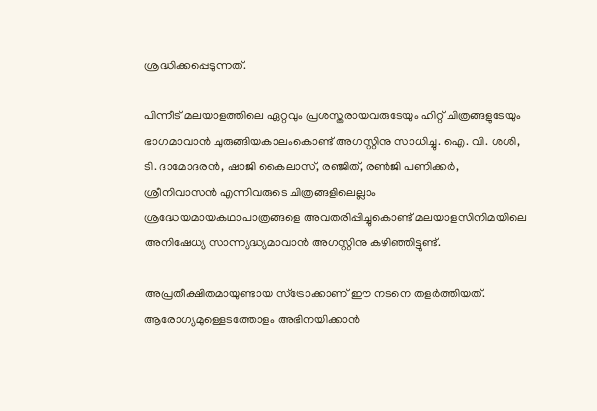ശ്രദ്ധിക്കപ്പെടുന്നത്.

പിന്നീട് മലയാളത്തിലെ ഏറ്റവും പ്രശസ്തരായവരുടേയും ഹിറ്റ് ചിത്രങ്ങളുടേയും ഭാഗമാവാന്‍ ചുരുങ്ങിയകാലംകൊണ്ട് അഗസ്റ്റിനു സാധിച്ചു. ഐ. വി. ശശി, ടി. ദാമോദരന്‍, ഷാജി കൈലാസ്, രഞ്ജിത്, രണ്‍ജി പണിക്കര്‍, ശ്രീനിവാസന്‍ എന്നിവരുടെ ചിത്രങ്ങളിലെല്ലാം ശ്രദ്ധേയമായകഥാപാത്രങ്ങളെ അവതരിപ്പിച്ചുകൊണ്ട് മലയാളസിനിമയിലെ അനിഷേധ്യ സാന്ന്യദ്ധ്യമാവാന്‍ അഗസ്റ്റിനു കഴിഞ്ഞിട്ടുണ്ട്.

അപ്രതീക്ഷിതമായുണ്ടായ സ്‌ട്രോക്കാണ് ഈ നടനെ തളര്‍ത്തിയത്. ആരോഗ്യമുള്ളെടത്തോളം അഭിനയിക്കാന്‍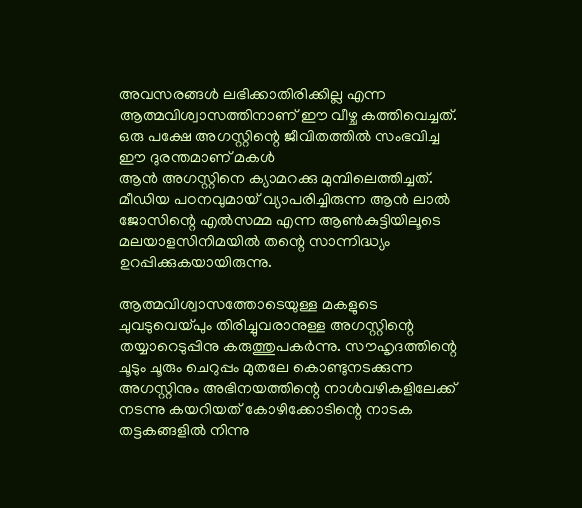അവസരങ്ങള്‍ ലഭിക്കാതിരിക്കില്ല എന്ന ആത്മവിശ്വാസത്തിനാണ് ഈ വീഴ്ച കത്തിവെച്ചത്. ഒരു പക്ഷേ അഗസ്റ്റിന്റെ ജീവിതത്തില്‍ സംഭവിച്ച ഈ ദുരന്തമാണ് മകള്‍
ആന്‍ അഗസ്റ്റിനെ ക്യാമറക്കു മുമ്പിലെത്തിച്ചത്. മീഡിയ പഠനവുമായ് വ്യാപരിച്ചിരുന്ന ആന്‍ ലാല്‍ ജോസിന്റെ എല്‍സമ്മ എന്ന ആണ്‍കുട്ടിയിലൂടെ മലയാളസിനിമയില്‍ തന്റെ സാന്നിദ്ധ്യം ഉറപ്പിക്കുകയായിരുന്നു.

ആത്മവിശ്വാസത്തോടെയുള്ള മകളുടെ ചുവടുവെയ്പും തിരിച്ചുവരാനുള്ള അഗസ്റ്റിന്റെ തയ്യാറെടുപ്പിനു കരുത്തുപകര്‍ന്നു. സൗഹൃദത്തിന്റെ ചൂടും ചൂരും ചെറുപ്പം മുതലേ കൊണ്ടുനടക്കുന്ന അഗസ്റ്റിനും അഭിനയത്തിന്റെ നാള്‍വഴികളിലേക്ക് നടന്നു കയറിയത് കോഴിക്കോടിന്റെ നാടക തട്ടകങ്ങളില്‍ നിന്നു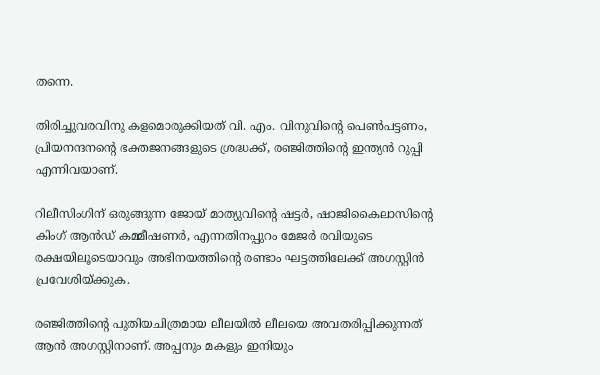തന്നെ.

തിരിച്ചുവരവിനു കളമൊരുക്കിയത് വി. എം. വിനുവിന്റെ പെണ്‍പട്ടണം, പ്രിയനന്ദനന്റെ ഭക്തജനങ്ങളുടെ ശ്രദ്ധക്ക്, രഞ്ജിത്തിന്റെ ഇന്ത്യന്‍ റുപ്പി എന്നിവയാണ്.

റിലീസിംഗിന് ഒരുങ്ങുന്ന ജോയ് മാത്യുവിന്റെ ഷട്ടര്‍, ഷാജികൈലാസിന്റെ കിംഗ് ആന്‍ഡ് കമ്മീഷണര്‍, എന്നതിനപ്പുറം മേജര്‍ രവിയുടെ രക്ഷയിലൂടെയാവും അഭിനയത്തിന്റെ രണ്ടാം ഘട്ടത്തിലേക്ക് അഗസ്റ്റിന്‍ പ്രവേശിയ്ക്കുക.

രഞ്ജിത്തിന്റെ പുതിയചിത്രമായ ലീലയില്‍ ലീലയെ അവതരിപ്പിക്കുന്നത് ആന്‍ അഗസ്റ്റിനാണ്. അപ്പനും മകളും ഇനിയും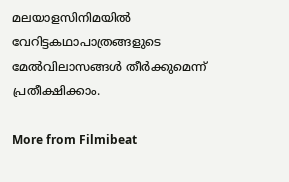മലയാളസിനിമയില്‍ വേറിട്ടകഥാപാത്രങ്ങളുടെ മേല്‍വിലാസങ്ങള്‍ തീര്‍ക്കുമെന്ന് പ്രതീക്ഷിക്കാം.

More from Filmibeat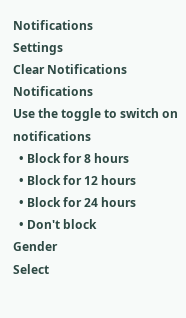Notifications
Settings
Clear Notifications
Notifications
Use the toggle to switch on notifications
  • Block for 8 hours
  • Block for 12 hours
  • Block for 24 hours
  • Don't block
Gender
Select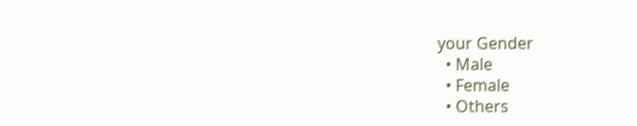your Gender
  • Male
  • Female
  • Others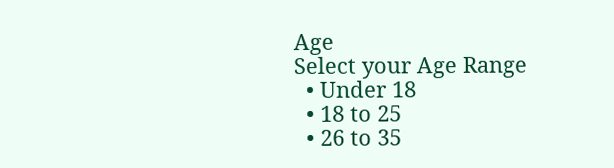Age
Select your Age Range
  • Under 18
  • 18 to 25
  • 26 to 35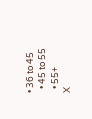• 36 to 45
  • 45 to 55
  • 55+
X